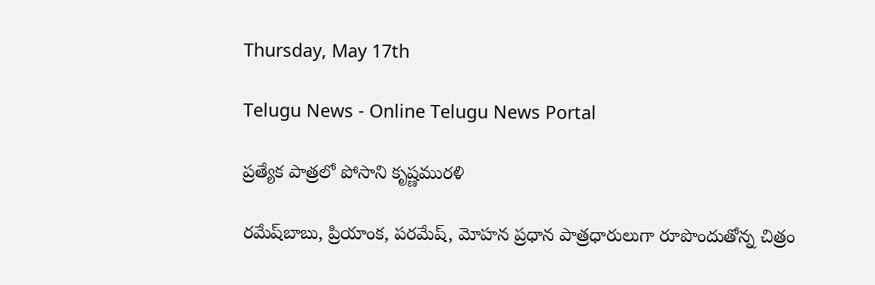Thursday, May 17th

Telugu News - Online Telugu News Portal

ప్రత్యేక పాత్రలో పోసాని కృష్ణమురళి

రమేష్‌బాబు, ప్రియాంక, పరమేష్, మోహన ప్రధాన పాత్రధారులుగా రూపొందుతోన్న చిత్రం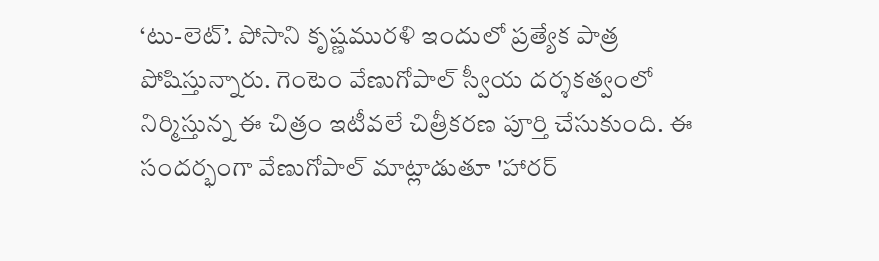‘టు-లెట్’. పోసాని కృష్ణమురళి ఇందులో ప్రత్యేక పాత్ర పోషిస్తున్నారు. గెంటెం వేణుగోపాల్ స్వీయ దర్శకత్వంలో నిర్మిస్తున్న ఈ చిత్రం ఇటీవలే చిత్రీకరణ పూర్తి చేసుకుంది. ఈ సందర్భంగా వేణుగోపాల్ మాట్లాడుతూ 'హారర్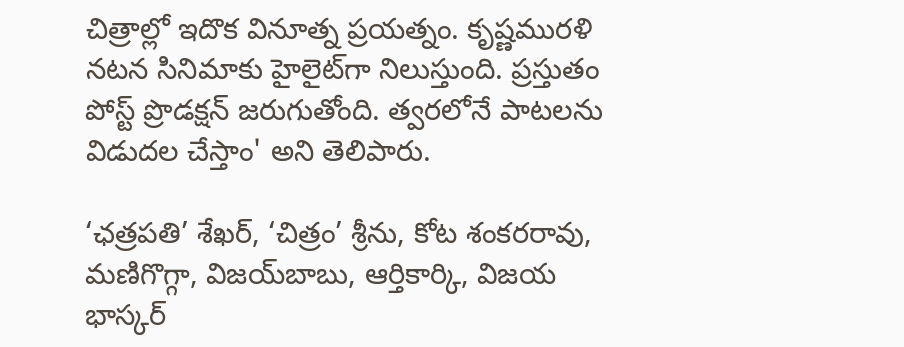చిత్రాల్లో ఇదొక వినూత్న ప్రయత్నం. కృష్ణమురళి నటన సినిమాకు హైలైట్‌గా నిలుస్తుంది. ప్రస్తుతం పోస్ట్ ప్రొడక్షన్ జరుగుతోంది. త్వరలోనే పాటలను విడుదల చేస్తాం' అని తెలిపారు.

‘ఛత్రపతి’ శేఖర్, ‘చిత్రం’ శ్రీను, కోట శంకరరావు, మణిగొగ్గా, విజయ్‌బాబు, ఆర్తికార్కి, విజయ భాస్కర్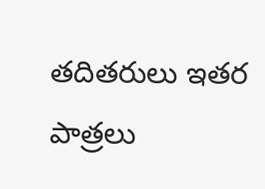తదితరులు ఇతర పాత్రలు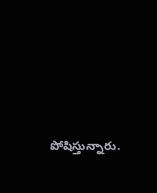పోషిస్తున్నారు.